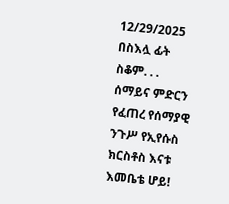12/29/2025
በስእሏ ፊት ስቆም. . .
ሰማይና ምድርን የፈጠረ የሰማያዊ ንጉሥ የኢየሱስ ክርስቶስ እናቱ እመቤቴ ሆይ!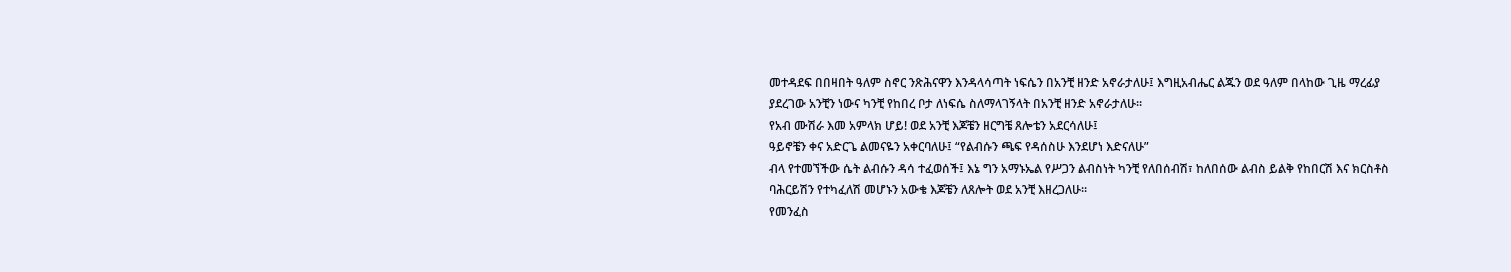መተዳደፍ በበዛበት ዓለም ስኖር ንጽሕናዋን እንዳላሳጣት ነፍሴን በአንቺ ዘንድ አኖራታለሁ፤ እግዚአብሔር ልጁን ወደ ዓለም በላከው ጊዜ ማረፊያ ያደረገው አንቺን ነውና ካንቺ የከበረ ቦታ ለነፍሴ ስለማላገኝላት በአንቺ ዘንድ አኖራታለሁ።
የአብ ሙሽራ እመ አምላክ ሆይ! ወደ አንቺ እጆቼን ዘርግቼ ጸሎቴን አደርሳለሁ፤
ዓይኖቼን ቀና አድርጌ ልመናዬን አቀርባለሁ፤ “የልብሱን ጫፍ የዳሰስሁ እንደሆነ እድናለሁ”
ብላ የተመኘችው ሴት ልብሱን ዳሳ ተፈወሰች፤ እኔ ግን አማኑኤል የሥጋን ልብስነት ካንቺ የለበሰብሽ፣ ከለበሰው ልብስ ይልቅ የከበርሽ እና ክርስቶስ ባሕርይሽን የተካፈለሽ መሆኑን አውቄ እጆቼን ለጸሎት ወደ አንቺ እዘረጋለሁ።
የመንፈስ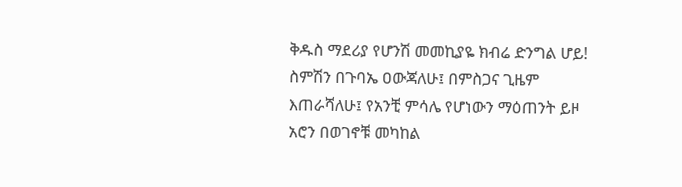ቅዱስ ማደሪያ የሆንሽ መመኪያዬ ክብሬ ድንግል ሆይ! ስምሽን በጉባኤ ዐውጃለሁ፤ በምስጋና ጊዜም እጠራሻለሁ፤ የአንቺ ምሳሌ የሆነውን ማዕጠንት ይዞ አሮን በወገኖቹ መካከል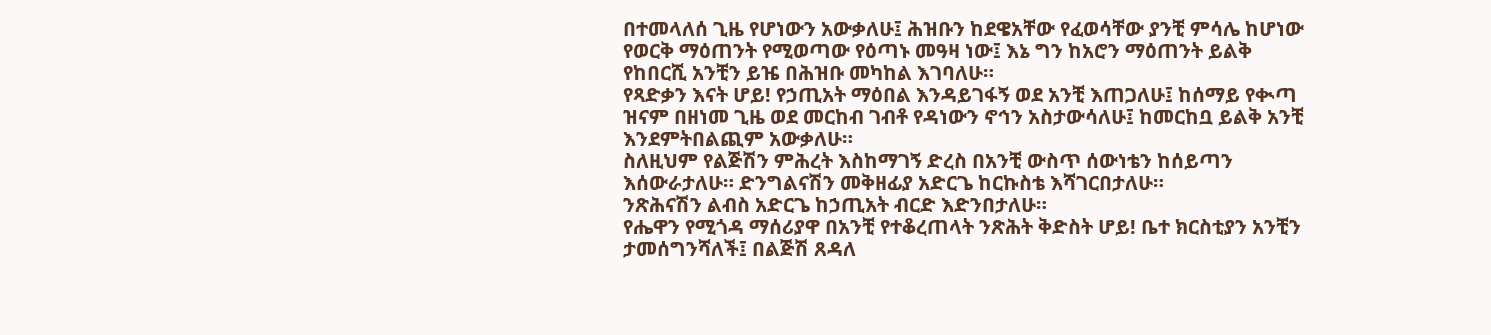በተመላለሰ ጊዜ የሆነውን አውቃለሁ፤ ሕዝቡን ከደዌአቸው የፈወሳቸው ያንቺ ምሳሌ ከሆነው የወርቅ ማዕጠንት የሚወጣው የዕጣኑ መዓዛ ነው፤ እኔ ግን ከአሮን ማዕጠንት ይልቅ የከበርሺ አንቺን ይዤ በሕዝቡ መካከል እገባለሁ።
የጻድቃን እናት ሆይ! የኃጢአት ማዕበል እንዳይገፋኝ ወደ አንቺ እጠጋለሁ፤ ከሰማይ የቊጣ ዝናም በዘነመ ጊዜ ወደ መርከብ ገብቶ የዳነውን ኖኅን አስታውሳለሁ፤ ከመርከቧ ይልቅ አንቺ እንደምትበልጪም አውቃለሁ።
ስለዚህም የልጅሽን ምሕረት እስከማገኝ ድረስ በአንቺ ውስጥ ሰውነቴን ከሰይጣን እሰውራታለሁ። ድንግልናሽን መቅዘፊያ አድርጌ ከርኩስቴ እሻገርበታለሁ።
ንጽሕናሽን ልብስ አድርጌ ከኃጢአት ብርድ እድንበታለሁ።
የሔዋን የሚጎዳ ማሰሪያዋ በአንቺ የተቆረጠላት ንጽሕት ቅድስት ሆይ! ቤተ ክርስቲያን አንቺን ታመሰግንሻለች፤ በልጅሽ ጸዳለ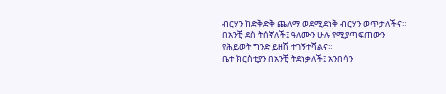ብርሃን ከድቅድቅ ጨለማ ወደሚደነቅ ብርሃን ወጥታለችና።
በአንቺ ደስ ትሰኛለች፤ ዓለሙን ሁሉ የሚያጣፍጠውን የሕይወት ግንድ ይዘሽ ተገኝተሻልና።
ቤተ ክርስቲያን በአንቺ ትደነቃለች፤ አንበሳን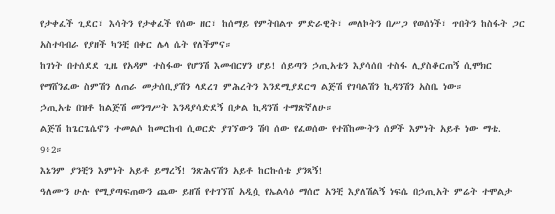የታቀፈች ጊደር፣ እሳትን የታቀፈች የሰው ዘር፣ ከሰማይ የምትበልጥ ምድራዊት፣ መለኮትን በሥጋ የወሰነች፣ ጥበትን ከስፋት ጋር አስተባብራ የያዘች ካንቺ በቀር ሌላ ሴት የለችምና።
ከገነት በተሰደደ ጊዜ የአዳም ተስፋው የሆንሽ እመብርሃን ሆይ! ሰይጣን ኃጢአቴን እያሳሰበ ተስፋ ሊያስቆርጠኝ ሲሞክር የማሸንፈው ስምሽን ለጠራ መታሰቢያሽን ላደረገ ምሕረትን እንደሚያደርግ ልጅሽ የገባልሽን ኪዳንሽን አስቤ ነው።
ኃጢአቴ በዝቶ ከልጅሽ መንግሥት እንዳያሳድደኝ በቃል ኪዳንሽ ተማጽኛለሁ።
ልጅሽ ከጌርጌሴኖን ተመልሶ ከመርከብ ሲወርድ ያገኘውን ሽባ ሰው የፈወሰው የተሸከሙትን ሰዎች እምነት አይቶ ነው ማቴ. 9፥2።
እኔንም ያንቺን እምነት አይቶ ይማረኝ! ንጽሕናሽን አይቶ ከርኩሰቴ ያንጻኝ!
ዓለሙን ሁሉ የሚያጣፍጠውን ጨው ይዘሽ የተገኘሸ አዲሷ የኤልሳዕ ማሰሮ አንቺ እያለሽልኝ ነፍሴ በኃጢአት ምሬት ተሞልታ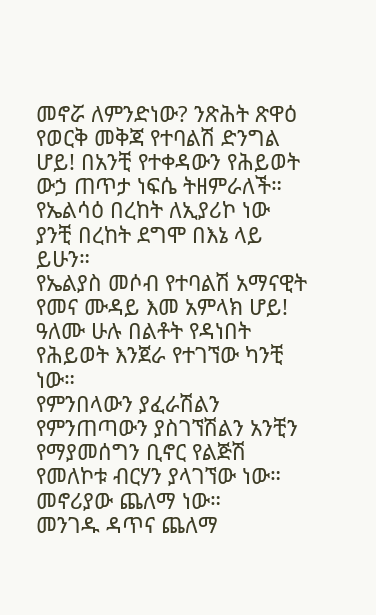መኖሯ ለምንድነው? ንጽሕት ጽዋዕ የወርቅ መቅጃ የተባልሽ ድንግል ሆይ! በአንቺ የተቀዳውን የሕይወት ውኃ ጠጥታ ነፍሴ ትዘምራለች።
የኤልሳዕ በረከት ለኢያሪኮ ነው ያንቺ በረከት ደግሞ በእኔ ላይ ይሁን።
የኤልያስ መሶብ የተባልሽ አማናዊት የመና ሙዳይ እመ አምላክ ሆይ! ዓለሙ ሁሉ በልቶት የዳነበት የሕይወት እንጀራ የተገኘው ካንቺ ነው።
የምንበላውን ያፈራሽልን የምንጠጣውን ያስገኘሽልን አንቺን የማያመሰግን ቢኖር የልጅሽ የመለኮቱ ብርሃን ያላገኘው ነው።
መኖሪያው ጨለማ ነው።
መንገዱ ዳጥና ጨለማ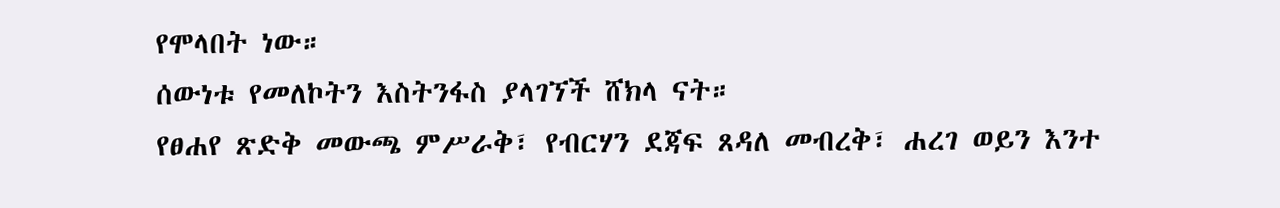የሞላበት ነው።
ሰውነቱ የመለኮትን እስትንፋስ ያላገኘች ሸክላ ናት።
የፀሐየ ጽድቅ መውጫ ምሥራቅ፣ የብርሃን ደጃፍ ጸዳለ መብረቅ፣ ሐረገ ወይን እንተ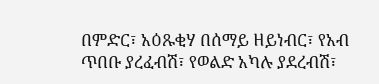በምድር፣ አዕጹቂሃ በሰማይ ዘይነብር፣ የአብ ጥበቡ ያረፈብሽ፣ የወልድ አካሉ ያደረብሽ፣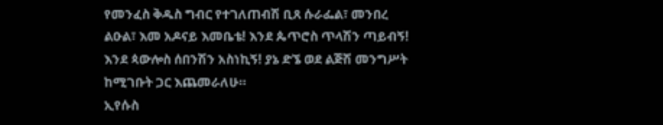የመንፈስ ቅዱስ ግብር የተገለጠብሽ ቢጸ ሱራፌል፣ መንበረ ልዑል፣ እመ አዶናይ እመቤቴ! እንደ ጴጥሮስ ጥላሽን ጣይብኝ! እንደ ጳውሎስ ሰበንሽን አስነኪኝ! ያኔ ድኜ ወደ ልጅሽ መንግሥት ከሚገቡት ጋር እጨመራለሁ።
ኢየሱስ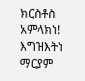ክርስቶስ አምላክነ!
እግዝእትነ ማርያም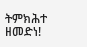ትምክሕተ ዘመድነ!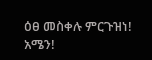ዕፀ መስቀሉ ምርጉዝነ!
አሜን!